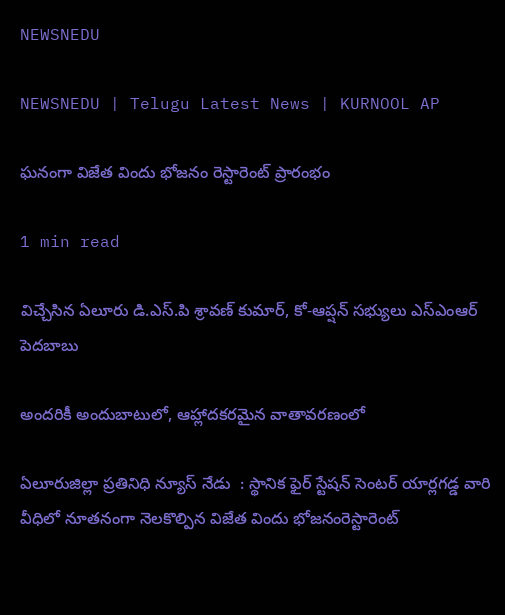NEWSNEDU

NEWSNEDU | Telugu Latest News | KURNOOL AP

ఘనంగా విజేత విందు భోజనం రెస్టారెంట్ ప్రారంభం

1 min read

విచ్చేసిన ఏలూరు డి.ఎస్.పి శ్రావణ్ కుమార్, కో-ఆప్షన్ సభ్యులు ఎస్ఎంఆర్ పెదబాబు

అందరికీ అందుబాటులో, ఆహ్లాదకరమైన వాతావరణంలో

ఏలూరుజిల్లా ప్రతినిధి న్యూస్ నేడు  : స్థానిక ఫైర్ స్టేషన్ సెంటర్ యార్లగడ్డ వారి వీధిలో నూతనంగా నెలకొల్పిన విజేత విందు భోజనంరెస్టారెంట్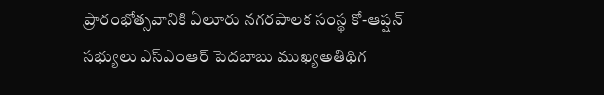ప్రారంభోత్సవానికి ఏలూరు నగరపాలక సంస్థ కో-ఆప్షన్ సభ్యులు ఎస్ఎంఆర్ పెదబాబు ముఖ్యఅతిథిగ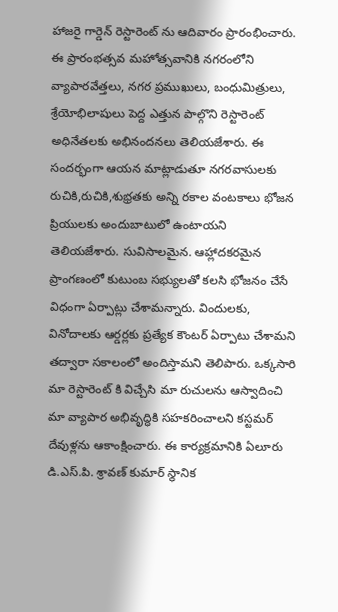హాజరై గార్డెన్ రెస్టారెంట్ ను ఆదివారం ప్రారంభించారు. ఈ ప్రారంభత్సవ మహోత్సవానికి నగరంలోని వ్యాపారవేత్తలు, నగర ప్రముఖులు, బంధుమిత్రులు, శ్రేయోభిలాషులు పెద్ద ఎత్తున పాల్గొని రెస్టారెంట్ అధినేతలకు అభినందనలు తెలియజేశారు. ఈ సందర్భంగా ఆయన మాట్లాడుతూ నగరవాసులకు రుచికి,రుచికి,శుభ్రతకు అన్ని రకాల వంటకాలు భోజన ప్రియులకు అందుబాటులో ఉంటాయని తెలియజేశారు. సువిసాలమైన. ఆహ్లాదకరమైన ప్రాంగణంలో కుటుంబ సభ్యులతో కలసి భోజనం చేసే విధంగా ఏర్పాట్లు చేశామన్నారు. విందులకు, వినోదాలకు ఆర్డర్లకు ప్రత్యేక కౌంటర్ ఏర్పాటు చేశామని తద్వారా సకాలంలో అందిస్తామని తెలిపారు. ఒక్కసారి మా రెస్టారెంట్ కి విచ్చేసి మా రుచులను ఆస్వాదించి మా వ్యాపార అభివృద్ధికి సహకరించాలని కస్టమర్ దేవుళ్లను ఆకాంక్షించారు. ఈ కార్యక్రమానికి ఏలూరు డి.ఎస్.పి. శ్రావణ్ కుమార్ స్థానిక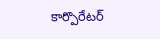కార్పొరేటర్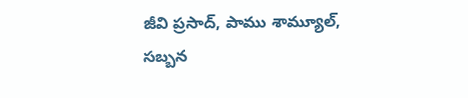జీవి ప్రసాద్, పాము శామ్యూల్, సబ్బన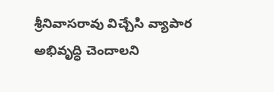శ్రీనివాసరావు విచ్చేసి వ్యాపార అభివృద్ధి చెందాలని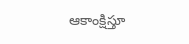ఆకాంక్షిస్తూ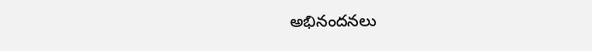అభినందనలు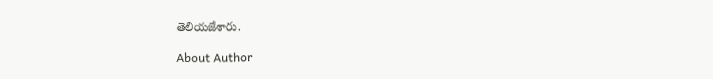తెలియజేశారు.

About Author